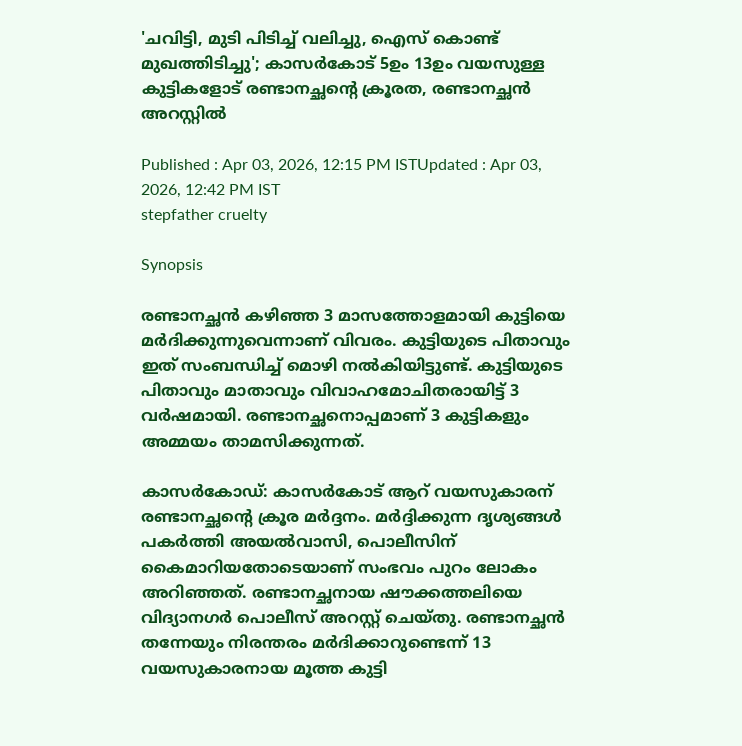'ചവിട്ടി, മുടി പിടിച്ച് വലിച്ചു, ഐസ് കൊണ്ട് മുഖത്തിടിച്ചു'; കാസർകോ‍ട് 5ഉം 13ഉം വയസുള്ള കുട്ടികളോട് രണ്ടാനച്ഛന്റെ ക്രൂരത, രണ്ടാനച്ഛൻ അറസ്റ്റിൽ

Published : Apr 03, 2026, 12:15 PM ISTUpdated : Apr 03, 2026, 12:42 PM IST
stepfather cruelty

Synopsis

രണ്ടാനച്ഛൻ കഴിഞ്ഞ 3 മാസത്തോളമായി കുട്ടിയെ മർദിക്കുന്നുവെന്നാണ് വിവരം. കുട്ടിയുടെ പിതാവും ഇത് സംബന്ധിച്ച് മൊഴി നൽകിയിട്ടുണ്ട്. കുട്ടിയുടെ പിതാവും മാതാവും വിവാഹമോചിതരായിട്ട് 3 വർഷമായി. രണ്ടാനച്ഛനൊപ്പമാണ് 3 കുട്ടികളും അമ്മയം താമസിക്കുന്നത്.

കാസർകോഡ്: കാസർകോട് ആറ് വയസുകാരന് രണ്ടാനച്ഛൻ്റെ ക്രൂര മർദ്ദനം. മർദ്ദിക്കുന്ന ദൃശ്യങ്ങൾ പകർത്തി അയൽവാസി, പൊലീസിന് കൈമാറിയതോടെയാണ് സംഭവം പുറം ലോകം അറിഞ്ഞത്. രണ്ടാനച്ഛനായ ഷൗക്കത്തലിയെ വിദ്യാനഗർ പൊലീസ് അറസ്റ്റ് ചെയ്തു. രണ്ടാനച്ഛൻ തന്നേയും നിരന്തരം മർദിക്കാറുണ്ടെന്ന് 13 വയസുകാരനായ മൂത്ത കുട്ടി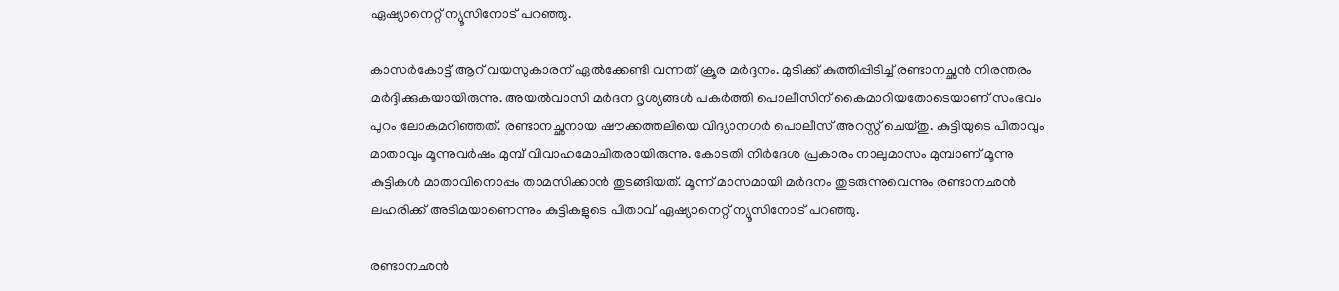ഏഷ്യാനെറ്റ് ന്യൂസിനോട് പറഞ്ഞു.

കാസർകോട്ട് ആറ് വയസുകാരന് ഏൽക്കേണ്ടി വന്നത് ക്രൂര മർദ്ദനം. മുടിക്ക് കുത്തിപ്പിടിച്ച് രണ്ടാനച്ഛൻ നിരന്തരം മർദ്ദിക്കുകയായിരുന്നു. അയൽവാസി മർദന ദൃശ്യങ്ങൾ പകർത്തി പൊലീസിന് കൈമാറിയതോടെയാണ് സംഭവം പുറം ലോകമറിഞ്ഞത്. രണ്ടാനച്ഛനായ ഷൗക്കത്തലിയെ വിദ്യാനഗർ പൊലീസ് അറസ്റ്റ് ചെയ്തു. കുട്ടിയുടെ പിതാവും മാതാവും മൂന്നുവർഷം മുമ്പ് വിവാഹമോചിതരായിരുന്നു. കോടതി നിർദേശ പ്രകാരം നാലുമാസം മുമ്പാണ് മൂന്നു കുട്ടികൾ മാതാവിനൊപ്പം താമസിക്കാൻ തുടങ്ങിയത്. മൂന്ന് മാസമായി മർദനം തുടരുന്നുവെന്നും രണ്ടാനഛൻ ലഹരിക്ക് അടിമയാണെന്നും കുട്ടികളുടെ പിതാവ് ഏഷ്യാനെറ്റ് ന്യൂസിനോട് പറഞ്ഞു.

രണ്ടാനഛൻ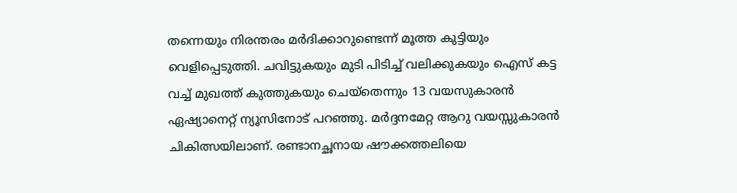തന്നെയും നിരന്തരം മർദിക്കാറുണ്ടെന്ന് മൂത്ത കുട്ടിയും വെളിപ്പെടുത്തി. ചവിട്ടുകയും മുടി പിടിച്ച് വലിക്കുകയും ഐസ് കട്ട വച്ച് മുഖത്ത് കുത്തുകയും ചെയ്തെന്നും 13 വയസുകാരൻ ഏഷ്യാനെറ്റ് ന്യൂസിനോട് പറഞ്ഞു. മർദ്ദനമേറ്റ ആറു വയസ്സുകാരൻ ചികിത്സയിലാണ്. രണ്ടാനച്ഛനായ ഷൗക്കത്തലിയെ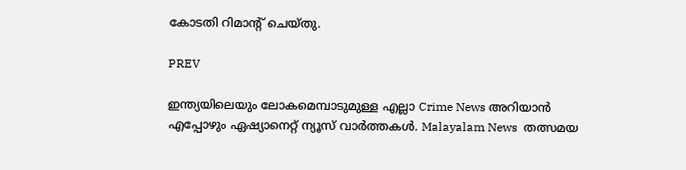കോടതി റിമാൻ്റ് ചെയ്തു.

PREV

ഇന്ത്യയിലെയും ലോകമെമ്പാടുമുള്ള എല്ലാ Crime News അറിയാൻ എപ്പോഴും ഏഷ്യാനെറ്റ് ന്യൂസ് വാർത്തകൾ. Malayalam News  തത്സമയ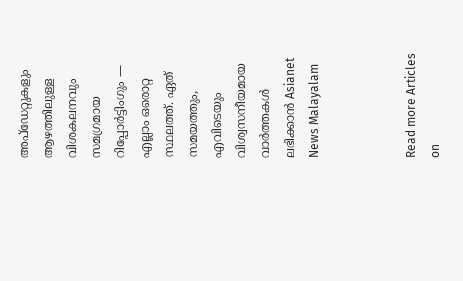അപ്‌ഡേറ്റുകളും ആഴത്തിലുള്ള വിശകലനവും സമഗ്രമായ റിപ്പോർട്ടിംഗും — എല്ലാം ഒരൊറ്റ സ്ഥലത്ത്. ഏത് സമയത്തും, എവിടെയും വിശ്വസനീയമായ വാർത്തകൾ ലഭിക്കാൻ Asianet News Malayalam



Read more Articles on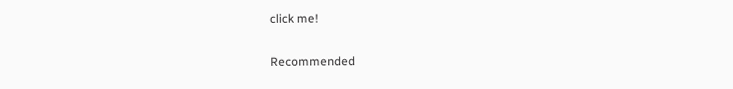click me!

Recommended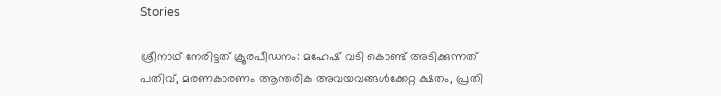Stories

ശ്രീനാഥ് നേരിട്ടത് ക്രൂരപീഡനം: മഹേഷ് വടി കൊണ്ട് അടിക്കുന്നത് പതിവ്, മരണകാരണം ആന്തരിക അവയവങ്ങൾക്കേറ്റ ക്ഷതം, പ്രതി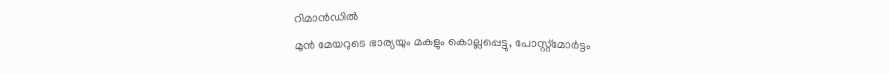റിമാൻഡിൽ
മുൻ മേയറുടെ ഭാര്യയും മകളും കൊല്ലപ്പെട്ടു, പോസ്റ്റ്മോർട്ടം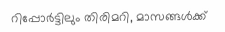റിപ്പോർട്ടിലും തിരിമറി, മാസങ്ങൾക്ക്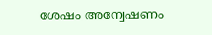ശേഷം അന്വേഷണം